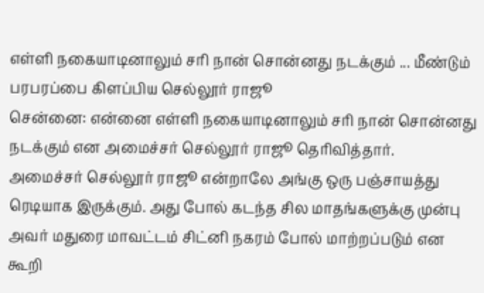எள்ளி நகையாடினாலும் சரி நான் சொன்னது நடக்கும் ... மீண்டும் பரபரப்பை கிளப்பிய செல்லூர் ராஜூ
சென்னை: என்னை எள்ளி நகையாடினாலும் சரி நான் சொன்னது நடக்கும் என அமைச்சர் செல்லூர் ராஜூ தெரிவித்தார்.
அமைச்சர் செல்லூர் ராஜூ என்றாலே அங்கு ஒரு பஞ்சாயத்து ரெடியாக இருக்கும். அது போல் கடந்த சில மாதங்களுக்கு முன்பு அவர் மதுரை மாவட்டம் சிட்னி நகரம் போல் மாற்றப்படும் என கூறி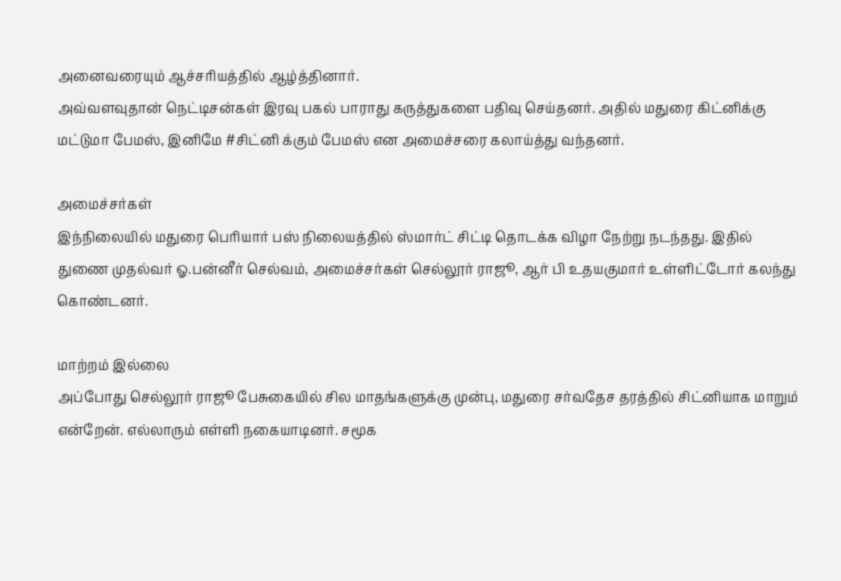அனைவரையும் ஆச்சரியத்தில் ஆழ்த்தினார்.
அவ்வளவுதான் நெட்டிசன்கள் இரவு பகல் பாராது கருத்துகளை பதிவு செய்தனர். அதில் மதுரை கிட்னிக்கு மட்டுமா பேமஸ், இனிமே #சிட்னி க்கும் பேமஸ் என அமைச்சரை கலாய்த்து வந்தனர்.

அமைச்சர்கள்
இந்நிலையில் மதுரை பெரியார் பஸ் நிலையத்தில் ஸ்மார்ட் சிட்டி தொடக்க விழா நேற்று நடந்தது. இதில் துணை முதல்வர் ஓ.பன்னீர் செல்வம், அமைச்சர்கள் செல்லூர் ராஜூ, ஆர் பி உதயகுமார் உள்ளிட்டோர் கலந்து கொண்டனர்.

மாற்றம் இல்லை
அப்போது செல்லூர் ராஜூ பேசுகையில் சில மாதங்களுக்கு முன்பு, மதுரை சர்வதேச தரத்தில் சிட்னியாக மாறும் என்றேன். எல்லாரும் எள்ளி நகையாடினர். சமூக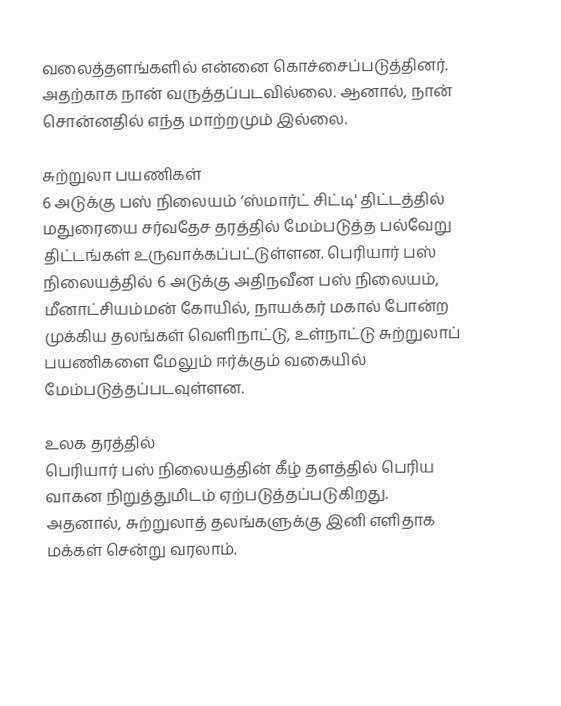வலைத்தளங்களில் என்னை கொச்சைப்படுத்தினர். அதற்காக நான் வருத்தப்படவில்லை. ஆனால், நான் சொன்னதில் எந்த மாற்றமும் இல்லை.

சுற்றுலா பயணிகள்
6 அடுக்கு பஸ் நிலையம் ‘ஸ்மார்ட் சிட்டி' திட்டத்தில் மதுரையை சர்வதேச தரத்தில் மேம்படுத்த பல்வேறு திட்டங்கள் உருவாக்கப்பட்டுள்ளன. பெரியார் பஸ் நிலையத்தில் 6 அடுக்கு அதிநவீன பஸ் நிலையம், மீனாட்சியம்மன் கோயில், நாயக்கர் மகால் போன்ற முக்கிய தலங்கள் வெளிநாட்டு, உள்நாட்டு சுற்றுலாப் பயணிகளை மேலும் ஈர்க்கும் வகையில் மேம்படுத்தப்படவுள்ளன.

உலக தரத்தில்
பெரியார் பஸ் நிலையத்தின் கீழ் தளத்தில் பெரிய வாகன நிறுத்துமிடம் ஏற்படுத்தப்படுகிறது. அதனால், சுற்றுலாத் தலங்களுக்கு இனி எளிதாக மக்கள் சென்று வரலாம்.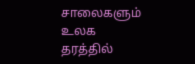சாலைகளும் உலக தரத்தில்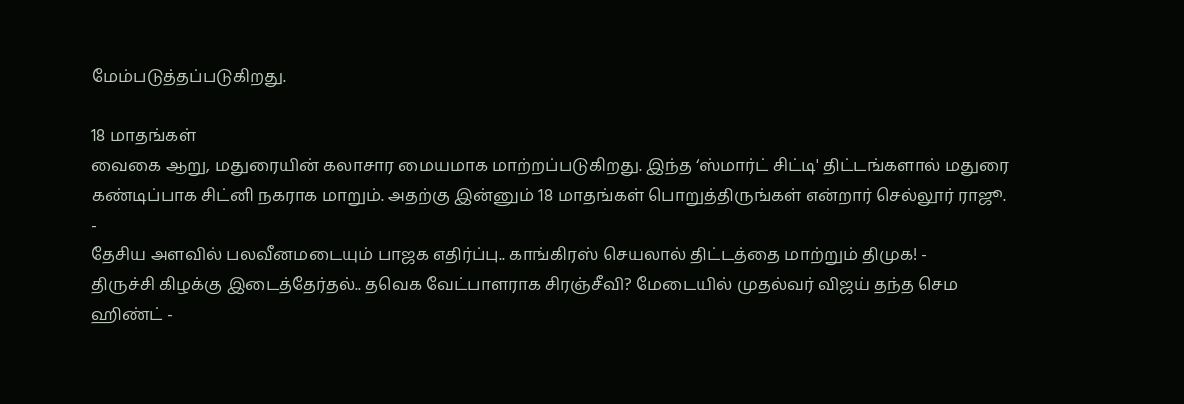மேம்படுத்தப்படுகிறது.

18 மாதங்கள்
வைகை ஆறு, மதுரையின் கலாசார மையமாக மாற்றப்படுகிறது. இந்த ‘ஸ்மார்ட் சிட்டி' திட்டங்களால் மதுரை கண்டிப்பாக சிட்னி நகராக மாறும். அதற்கு இன்னும் 18 மாதங்கள் பொறுத்திருங்கள் என்றார் செல்லூர் ராஜூ.
-
தேசிய அளவில் பலவீனமடையும் பாஜக எதிர்ப்பு.. காங்கிரஸ் செயலால் திட்டத்தை மாற்றும் திமுக! -
திருச்சி கிழக்கு இடைத்தேர்தல்.. தவெக வேட்பாளராக சிரஞ்சீவி? மேடையில் முதல்வர் விஜய் தந்த செம ஹிண்ட் -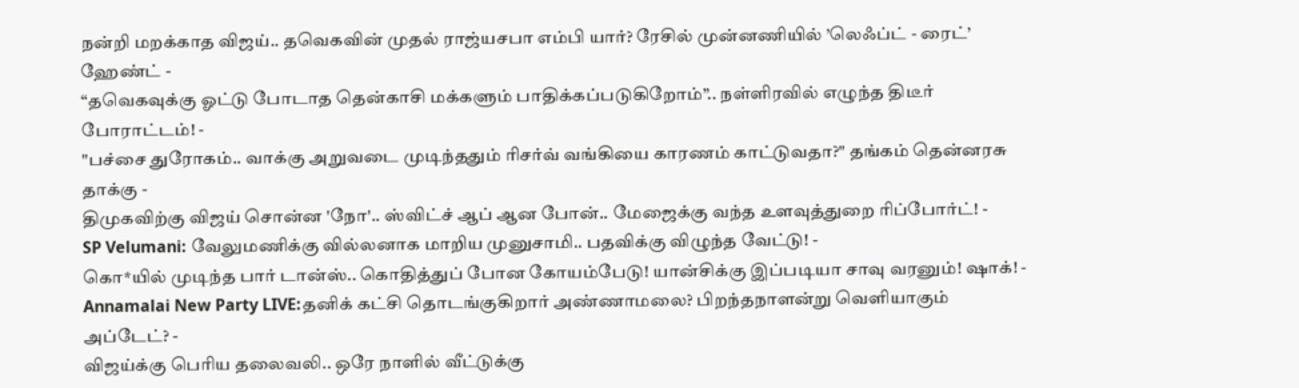நன்றி மறக்காத விஜய்.. தவெகவின் முதல் ராஜ்யசபா எம்பி யார்? ரேசில் முன்னணியில் ’லெஃப்ட் - ரைட்’ ஹேண்ட் -
“தவெகவுக்கு ஓட்டு போடாத தென்காசி மக்களும் பாதிக்கப்படுகிறோம்”.. நள்ளிரவில் எழுந்த திடீர் போராட்டம்! -
"பச்சை துரோகம்.. வாக்கு அறுவடை முடிந்ததும் ரிசர்வ் வங்கியை காரணம் காட்டுவதா?" தங்கம் தென்னரசு தாக்கு -
திமுகவிற்கு விஜய் சொன்ன 'நோ'.. ஸ்விட்ச் ஆப் ஆன போன்.. மேஜைக்கு வந்த உளவுத்துறை ரிப்போர்ட்! -
SP Velumani: வேலுமணிக்கு வில்லனாக மாறிய முனுசாமி.. பதவிக்கு விழுந்த வேட்டு! -
கொ*யில் முடிந்த பார் டான்ஸ்.. கொதித்துப் போன கோயம்பேடு! யான்சிக்கு இப்படியா சாவு வரனும்! ஷாக்! -
Annamalai New Party LIVE:தனிக் கட்சி தொடங்குகிறார் அண்ணாமலை? பிறந்தநாளன்று வெளியாகும் அப்டேட்? -
விஜய்க்கு பெரிய தலைவலி.. ஒரே நாளில் வீட்டுக்கு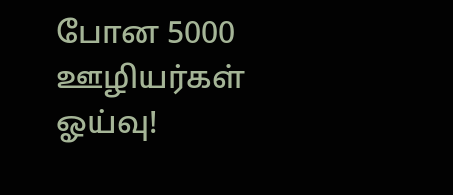போன 5000 ஊழியர்கள் ஓய்வு!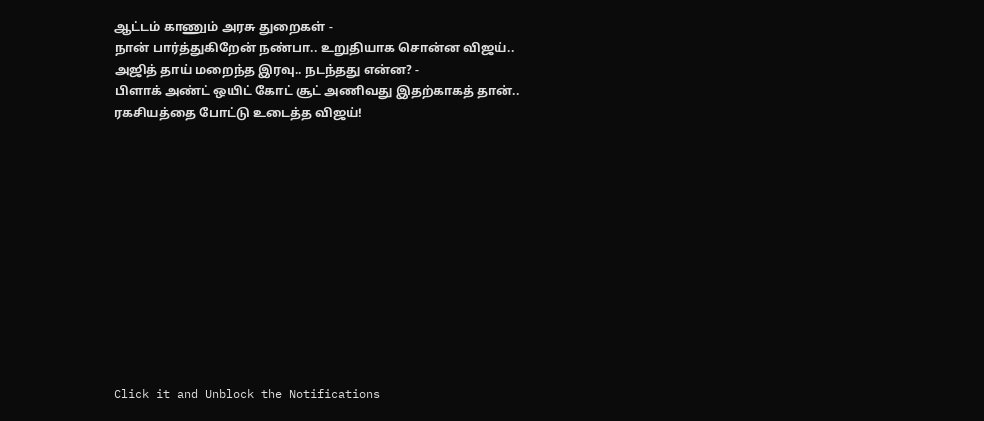ஆட்டம் காணும் அரசு துறைகள் -
நான் பார்த்துகிறேன் நண்பா.. உறுதியாக சொன்ன விஜய்.. அஜித் தாய் மறைந்த இரவு.. நடந்தது என்ன? -
பிளாக் அண்ட் ஒயிட் கோட் சூட் அணிவது இதற்காகத் தான்.. ரகசியத்தை போட்டு உடைத்த விஜய்!












Click it and Unblock the Notifications